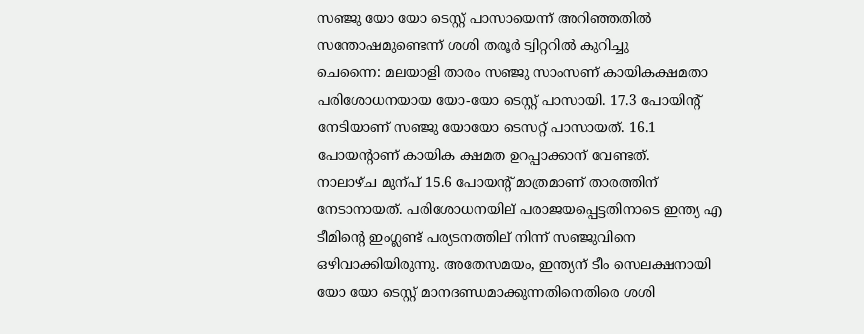സഞ്ജു യോ യോ ടെസ്റ്റ് പാസായെന്ന് അറിഞ്ഞതില്‍ സന്തോഷമുണ്ടെന്ന് ശശി തരൂര്‍ ട്വിറ്ററില്‍ കുറിച്ചു
ചെന്നൈ: മലയാളി താരം സഞ്ജു സാംസണ് കായികക്ഷമതാ പരിശോധനയായ യോ-യോ ടെസ്റ്റ് പാസായി. 17.3 പോയിന്റ് നേടിയാണ് സഞ്ജു യോയോ ടെസറ്റ് പാസായത്. 16.1 പോയന്റാണ് കായിക ക്ഷമത ഉറപ്പാക്കാന് വേണ്ടത്.
നാലാഴ്ച മുന്പ് 15.6 പോയന്റ് മാത്രമാണ് താരത്തിന് നേടാനായത്. പരിശോധനയില് പരാജയപ്പെട്ടതിനാടെ ഇന്ത്യ എ ടീമിന്റെ ഇംഗ്ലണ്ട് പര്യടനത്തില് നിന്ന് സഞ്ജുവിനെ ഒഴിവാക്കിയിരുന്നു. അതേസമയം, ഇന്ത്യന് ടീം സെലക്ഷനായി യോ യോ ടെസ്റ്റ് മാനദണ്ഡമാക്കുന്നതിനെതിരെ ശശി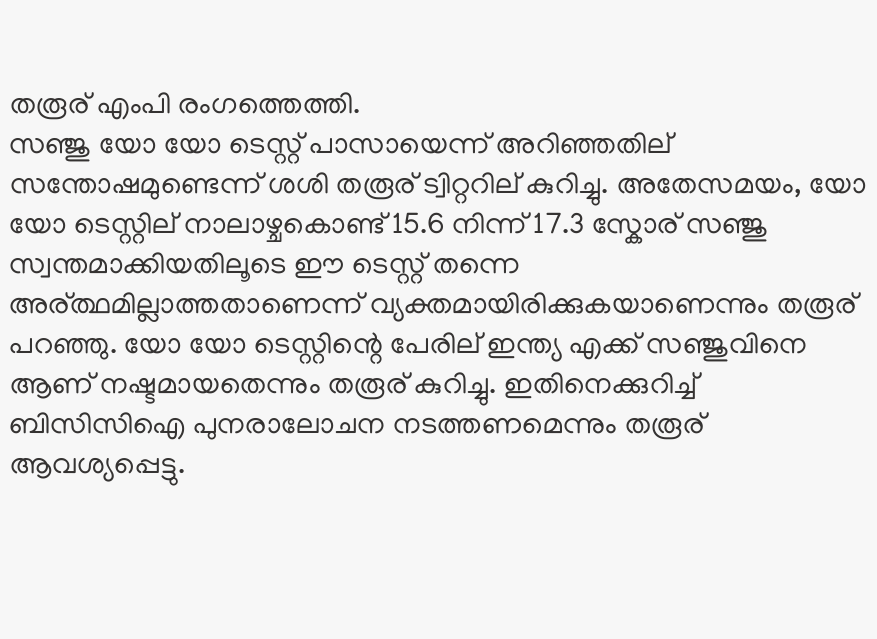തരൂര് എംപി രംഗത്തെത്തി.
സഞ്ജു യോ യോ ടെസ്റ്റ് പാസായെന്ന് അറിഞ്ഞതില് സന്തോഷമുണ്ടെന്ന് ശശി തരൂര് ട്വിറ്ററില് കുറിച്ചു. അതേസമയം, യോ യോ ടെസ്റ്റില് നാലാഴ്ചകൊണ്ട് 15.6 നിന്ന് 17.3 സ്കോര് സഞ്ജു സ്വന്തമാക്കിയതിലൂടെ ഈ ടെസ്റ്റ് തന്നെ അര്ത്ഥമില്ലാത്തതാണെന്ന് വ്യക്തമായിരിക്കുകയാണെന്നും തരൂര് പറഞ്ഞു. യോ യോ ടെസ്റ്റിന്റെ പേരില് ഇന്ത്യ എക്ക് സഞ്ജുവിനെ ആണ് നഷ്ടമായതെന്നും തരൂര് കുറിച്ചു. ഇതിനെക്കുറിച്ച് ബിസിസിഐ പുനരാലോചന നടത്തണമെന്നും തരൂര് ആവശ്യപ്പെട്ടു.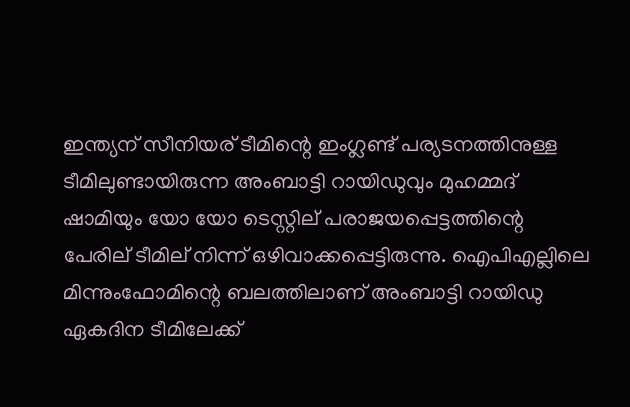ഇന്ത്യന് സീനിയര് ടീമിന്റെ ഇംഗ്ലണ്ട് പര്യടനത്തിനുള്ള ടീമിലുണ്ടായിരുന്ന അംബാട്ടി റായിഡുവും മുഹമ്മദ് ഷാമിയും യോ യോ ടെസ്റ്റില് പരാജയപ്പെട്ടത്തിന്റെ പേരില് ടീമില് നിന്ന് ഒഴിവാക്കപ്പെട്ടിരുന്നു. ഐപിഎല്ലിലെ മിന്നുംഫോമിന്റെ ബലത്തിലാണ് അംബാട്ടി റായിഡു ഏകദിന ടീമിലേക്ക്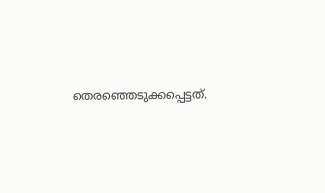തെരഞ്ഞെടുക്കപ്പെട്ടത്.